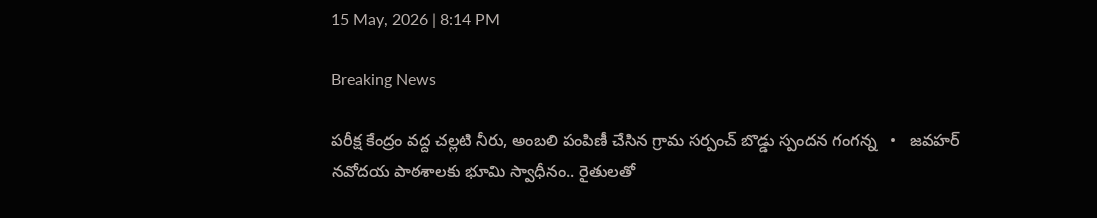15 May, 2026 | 8:14 PM

Breaking News

పరీక్ష కేంద్రం వద్ద చల్లటి నీరు, అంబలి పంపిణీ చేసిన గ్రామ సర్పంచ్ బొడ్డు స్పందన గంగన్న   •   జవహర్ నవోదయ పాఠశాలకు భూమి స్వాధీనం.. రైతులతో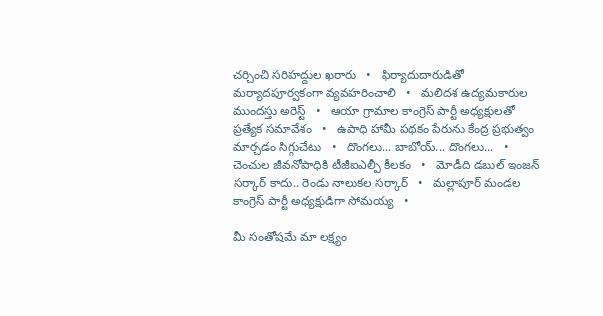చర్చించి సరిహద్దుల ఖరారు   •   ఫిర్యాదుదారుడితో మర్యాదపూర్వకంగా వ్యవహరించాలి   •   మలిదశ ఉద్యమకారుల ముందస్తు అరెస్ట్   •   ఆయా గ్రామాల కాంగ్రెస్ పార్టీ అధ్యక్షులతో ప్రత్యేక సమావేశం   •   ఉపాధి హామీ పథకం పేరును కేంద్ర ప్రభుత్వం మార్చడం సిగ్గుచేటు   •   దొంగలు... బాబోయ్... దొంగలు...   •   చెంచుల జీవనోపాధికి టీజీఐఎల్పీ కీలకం   •   మోడీది డబుల్ ఇంజన్ సర్కార్ కాదు.. రెండు నాలుకల సర్కార్   •   మల్లాపూర్ మండల కాంగ్రెస్ పార్టీ అధ్యక్షుడిగా సోమయ్య   •

మీ సంతోషమే మా లక్ష్యం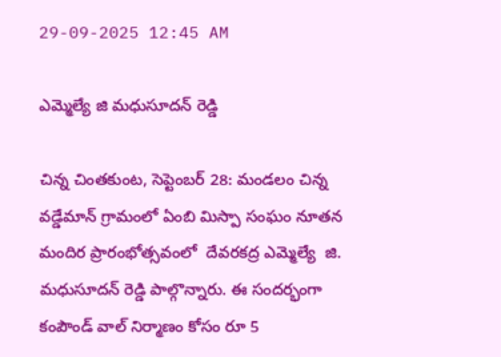29-09-2025 12:45 AM

ఎమ్మెల్యే జి మధుసూదన్ రెడ్డి

చిన్న చింతకుంట, సెప్టెంబర్ 28: మండలం చిన్న వడ్డేమాన్ గ్రామంలో ఏంబి మిస్పా సంఘం నూతన మందిర ప్రారంభోత్సవంలో  దేవరకద్ర ఎమ్మెల్యే  జి. మధుసూదన్ రెడ్డి పాల్గొన్నారు. ఈ సందర్భంగా కంపౌండ్ వాల్ నిర్మాణం కోసం రూ 5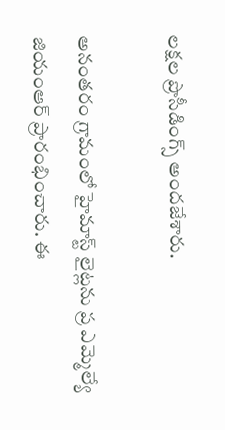లక్షల ప్రొసీడింగ్స్ అందజేశారు.

అనంతరం గ్రామంలో హైమాస్ట్ లైట్లను ప్ర ఎమ్మెల్యే జియంఆర్ ప్రారంభించారు. ఈ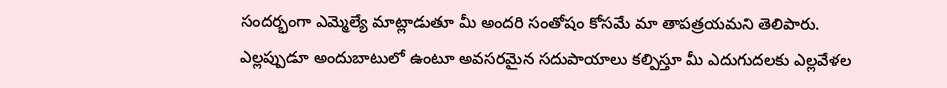సందర్భంగా ఎమ్మెల్యే మాట్లాడుతూ మీ అందరి సంతోషం కోసమే మా తాపత్రయమని తెలిపారు. ఎల్లప్పుడూ అందుబాటులో ఉంటూ అవసరమైన సదుపాయాలు కల్పిస్తూ మీ ఎదుగుదలకు ఎల్లవేళల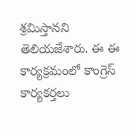శ్రమిస్తానని తెలియజేశారు. ఈ ఈ కార్యక్రమంలో కాంగ్రెస్ కార్యకర్తలు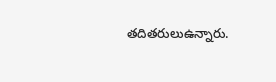తదితరులుఉన్నారు.